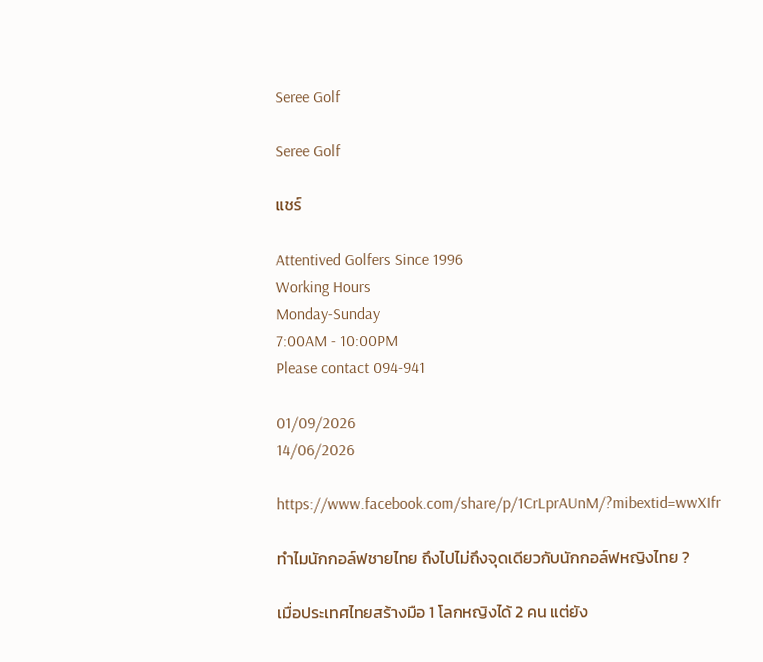Seree Golf

Seree Golf

แชร์

Attentived Golfers Since 1996
Working Hours
Monday-Sunday
7:00AM - 10:00PM
Please contact 094-941

01/09/2026
14/06/2026

https://www.facebook.com/share/p/1CrLprAUnM/?mibextid=wwXIfr

ทำไมนักกอล์ฟชายไทย ถึงไปไม่ถึงจุดเดียวกับนักกอล์ฟหญิงไทย ?

เมื่อประเทศไทยสร้างมือ 1 โลกหญิงได้ 2 คน แต่ยัง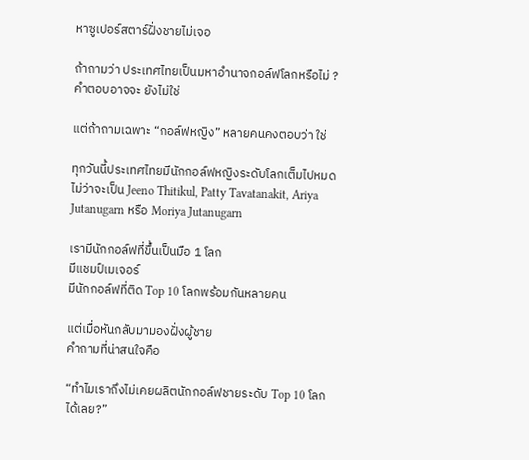หาซูเปอร์สตาร์ฝั่งชายไม่เจอ

ถ้าถามว่า ประเทศไทยเป็นมหาอำนาจกอล์ฟโลกหรือไม่ ?
คำตอบอาจจะ ยังไม่ใช่

แต่ถ้าถามเฉพาะ “กอล์ฟหญิง” หลายคนคงตอบว่า ใช่

ทุกวันนี้ประเทศไทยมีนักกอล์ฟหญิงระดับโลกเต็มไปหมด
ไม่ว่าจะเป็น Jeeno Thitikul, Patty Tavatanakit, Ariya Jutanugarn หรือ Moriya Jutanugarn

เรามีนักกอล์ฟที่ขึ้นเป็นมือ 1 โลก
มีแชมป์เมเจอร์
มีนักกอล์ฟที่ติด Top 10 โลกพร้อมกันหลายคน

แต่เมื่อหันกลับมามองฝั่งผู้ชาย
คำถามที่น่าสนใจคือ

“ทำไมเราถึงไม่เคยผลิตนักกอล์ฟชายระดับ Top 10 โลกได้เลย?”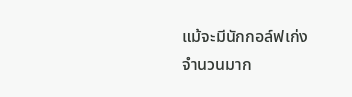แม้จะมีนักกอล์ฟเก่งจำนวนมาก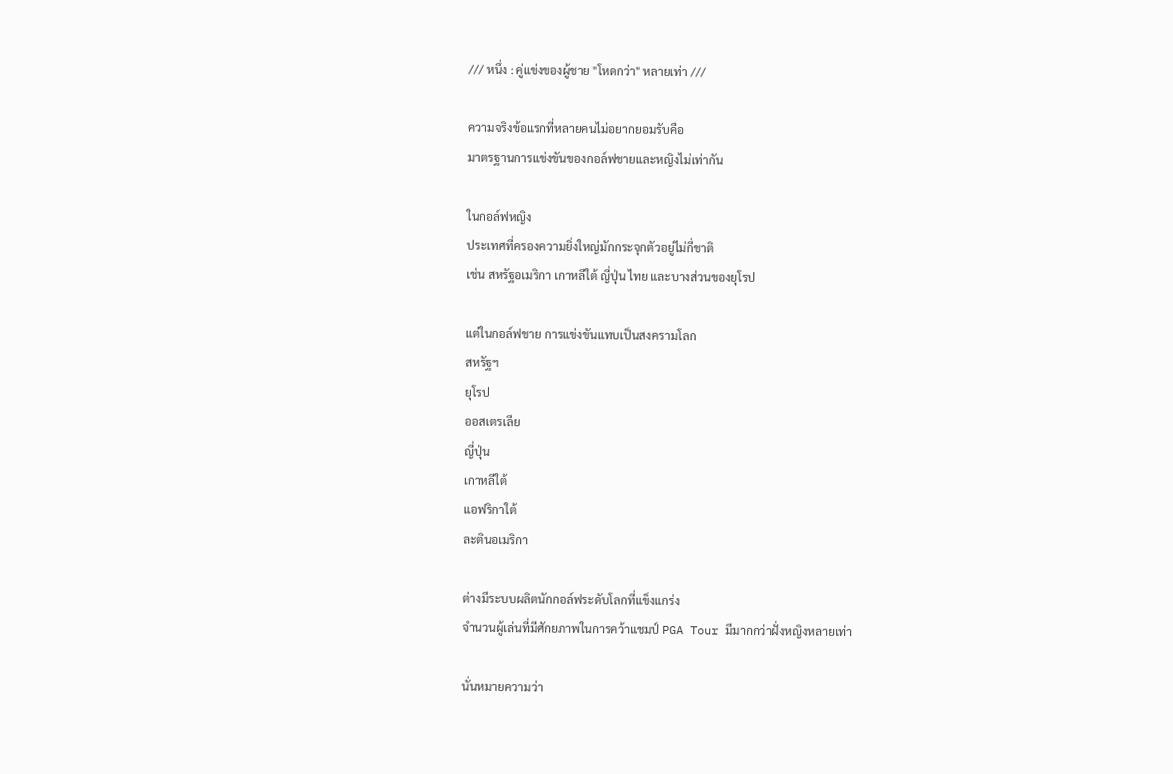/// หนึ่ง : คู่แข่งของผู้ชาย "โหดกว่า" หลายเท่า ///

ความจริงข้อแรกที่หลายคนไม่อยากยอมรับคือ
มาตรฐานการแข่งขันของกอล์ฟชายและหญิงไม่เท่ากัน

ในกอล์ฟหญิง
ประเทศที่ครองความยิ่งใหญ่มักกระจุกตัวอยู่ไม่กี่ชาติ
เช่น สหรัฐอเมริกา เกาหลีใต้ ญี่ปุ่น ไทย และบางส่วนของยุโรป

แต่ในกอล์ฟชาย การแข่งขันแทบเป็นสงครามโลก
สหรัฐฯ
ยุโรป
ออสเตรเลีย
ญี่ปุ่น
เกาหลีใต้
แอฟริกาใต้
ละตินอเมริกา

ต่างมีระบบผลิตนักกอล์ฟระดับโลกที่แข็งแกร่ง
จำนวนผู้เล่นที่มีศักยภาพในการคว้าแชมป์ PGA Tour มีมากกว่าฝั่งหญิงหลายเท่า

นั่นหมายความว่า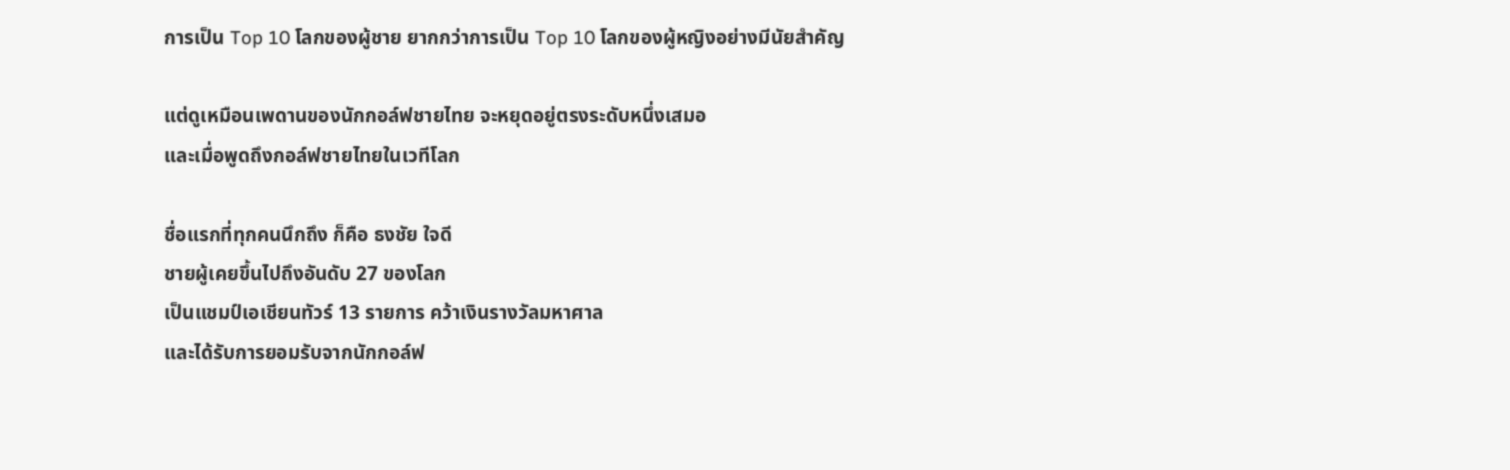การเป็น Top 10 โลกของผู้ชาย ยากกว่าการเป็น Top 10 โลกของผู้หญิงอย่างมีนัยสำคัญ

แต่ดูเหมือนเพดานของนักกอล์ฟชายไทย จะหยุดอยู่ตรงระดับหนึ่งเสมอ
และเมื่อพูดถึงกอล์ฟชายไทยในเวทีโลก

ชื่อแรกที่ทุกคนนึกถึง ก็คือ ธงชัย ใจดี
ชายผู้เคยขึ้นไปถึงอันดับ 27 ของโลก
เป็นแชมป์เอเชียนทัวร์ 13 รายการ คว้าเงินรางวัลมหาศาล
และได้รับการยอมรับจากนักกอล์ฟ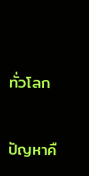ทั่วโลก

ปัญหาคื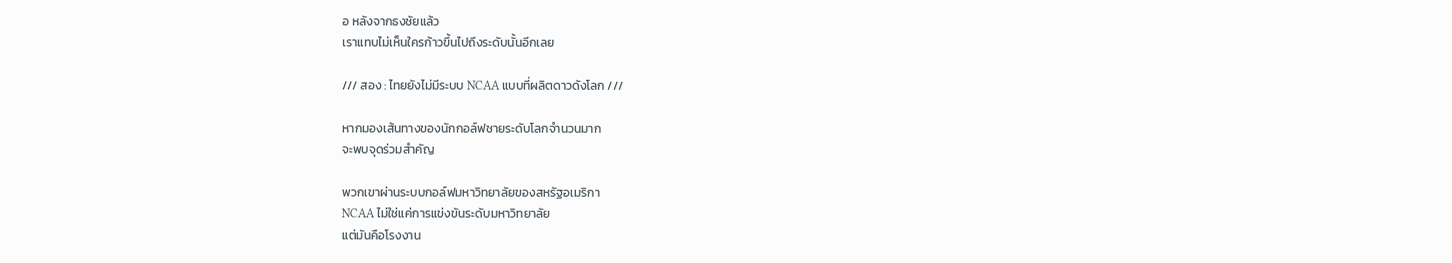อ หลังจากธงชัยแล้ว
เราแทบไม่เห็นใครก้าวขึ้นไปถึงระดับนั้นอีกเลย

/// สอง : ไทยยังไม่มีระบบ NCAA แบบที่ผลิตดาวดังโลก ///

หากมองเส้นทางของนักกอล์ฟชายระดับโลกจำนวนมาก
จะพบจุดร่วมสำคัญ

พวกเขาผ่านระบบกอล์ฟมหาวิทยาลัยของสหรัฐอเมริกา
NCAA ไม่ใช่แค่การแข่งขันระดับมหาวิทยาลัย
แต่มันคือโรงงาน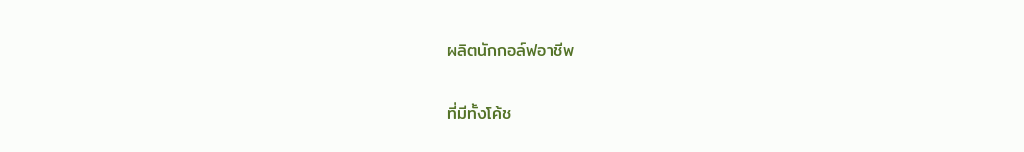ผลิตนักกอล์ฟอาชีพ

ที่มีทั้งโค้ช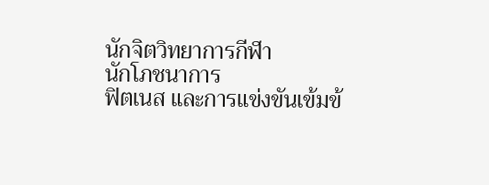นักจิตวิทยาการกีฬา
นักโภชนาการ
ฟิตเนส และการแข่งขันเข้มข้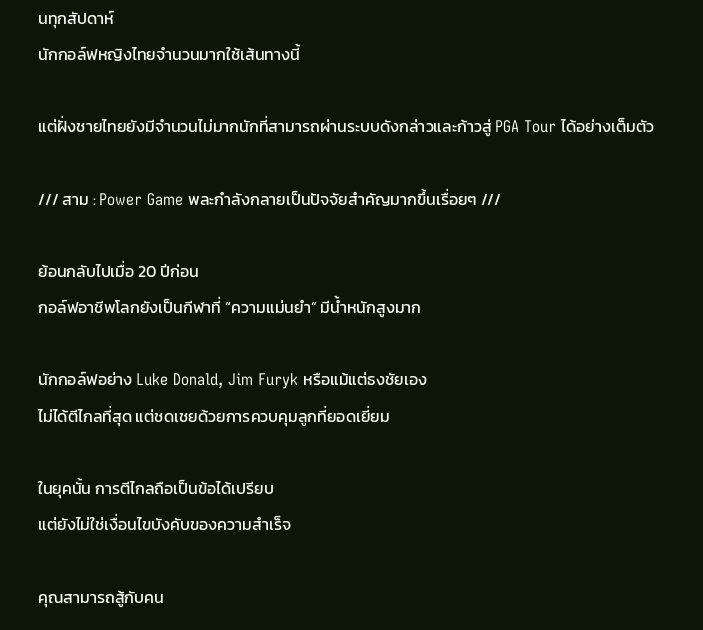นทุกสัปดาห์
นักกอล์ฟหญิงไทยจำนวนมากใช้เส้นทางนี้

แต่ฝั่งชายไทยยังมีจำนวนไม่มากนักที่สามารถผ่านระบบดังกล่าวและก้าวสู่ PGA Tour ได้อย่างเต็มตัว

/// สาม : Power Game พละกำลังกลายเป็นปัจจัยสำคัญมากขึ้นเรื่อยๆ ///

ย้อนกลับไปเมื่อ 20 ปีก่อน
กอล์ฟอาชีพโลกยังเป็นกีฬาที่ “ความแม่นยำ” มีน้ำหนักสูงมาก

นักกอล์ฟอย่าง Luke Donald, Jim Furyk หรือแม้แต่ธงชัยเอง
ไม่ได้ตีไกลที่สุด แต่ชดเชยด้วยการควบคุมลูกที่ยอดเยี่ยม

ในยุคนั้น การตีไกลถือเป็นข้อได้เปรียบ
แต่ยังไม่ใช่เงื่อนไขบังคับของความสำเร็จ

คุณสามารถสู้กับคน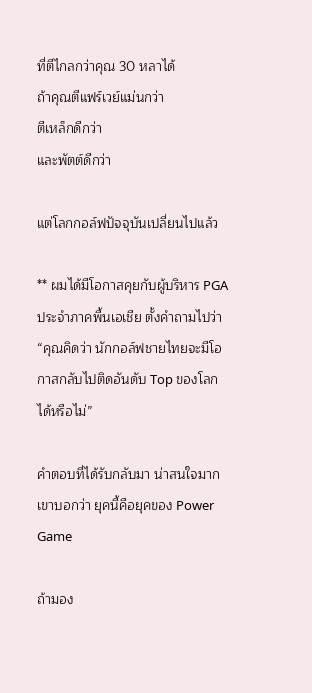ที่ตีไกลกว่าคุณ 30 หลาได้
ถ้าคุณตีแฟร์เวย์แม่นกว่า
ตีเหล็กดีกว่า
และพัตต์ดีกว่า

แต่โลกกอล์ฟปัจจุบันเปลี่ยนไปแล้ว

** ผมได้มีโอกาสคุยกับผู้บริหาร PGA ประจำภาคพื้นเอเชีย ตั้งคำถามไปว่า “คุณคิดว่า นักกอล์ฟชายไทยจะมีโอกาสกลับไปติดอันดับ Top ของโลกได้หรือไม่”

คำตอบที่ได้รับกลับมา น่าสนใจมาก
เขาบอกว่า ยุคนี้คือยุคของ Power Game

ถ้ามอง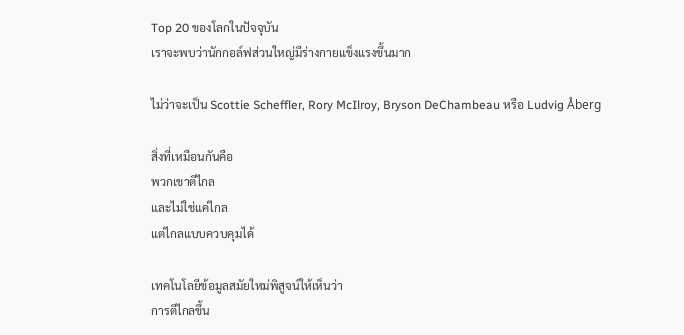Top 20 ของโลกในปัจจุบัน
เราจะพบว่านักกอล์ฟส่วนใหญ่มีร่างกายแข็งแรงขึ้นมาก

ไม่ว่าจะเป็น Scottie Scheffler, Rory McIlroy, Bryson DeChambeau หรือ Ludvig Åberg

สิ่งที่เหมือนกันคือ
พวกเขาตีไกล
และไม่ใช่แค่ไกล
แต่ไกลแบบควบคุมได้

เทคโนโลยีข้อมูลสมัยใหม่พิสูจน์ให้เห็นว่า
การตีไกลขึ้น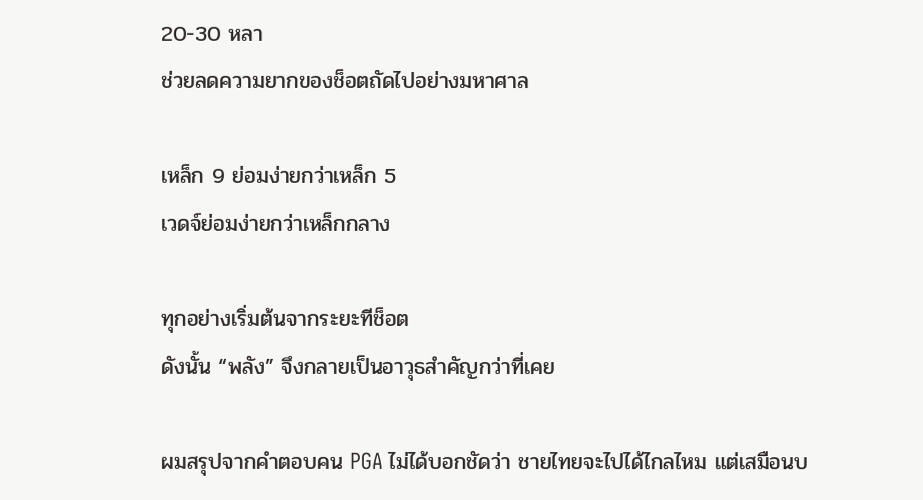20-30 หลา
ช่วยลดความยากของช็อตถัดไปอย่างมหาศาล

เหล็ก 9 ย่อมง่ายกว่าเหล็ก 5
เวดจ์ย่อมง่ายกว่าเหล็กกลาง

ทุกอย่างเริ่มต้นจากระยะทีช็อต
ดังนั้น “พลัง” จึงกลายเป็นอาวุธสำคัญกว่าที่เคย

ผมสรุปจากคำตอบคน PGA ไม่ได้บอกชัดว่า ชายไทยจะไปได้ไกลไหม แต่เสมือนบ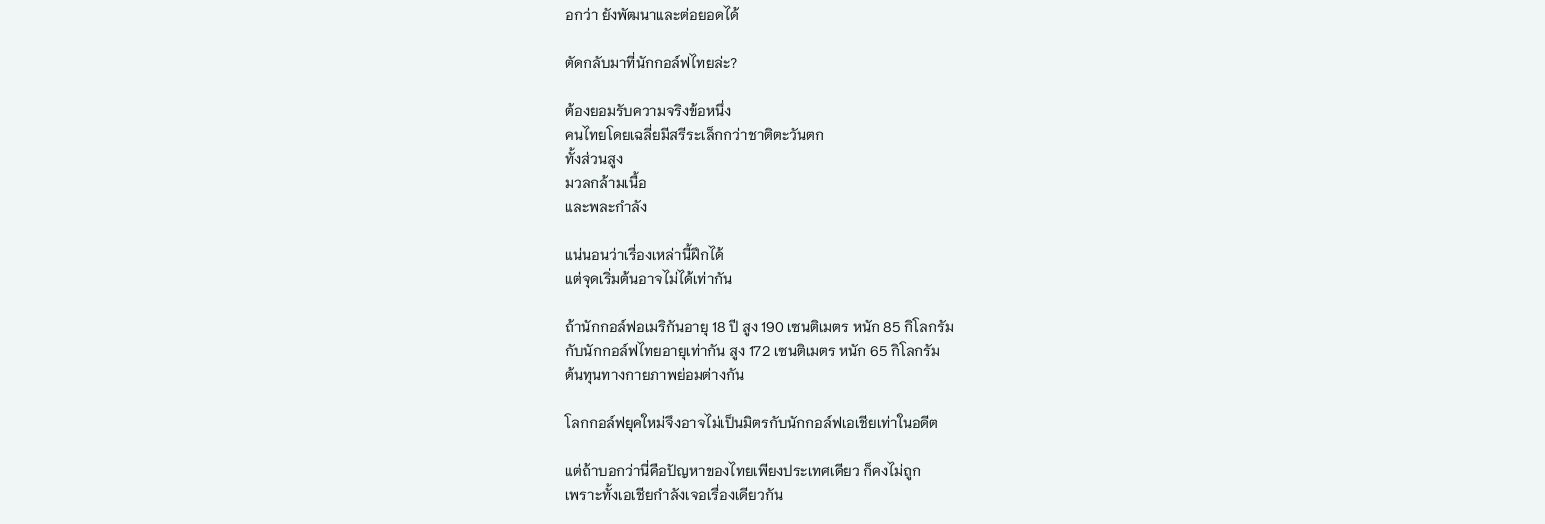อกว่า ยังพัฒนาและต่อยอดได้

ตัดกลับมาที่นักกอล์ฟไทยล่ะ?

ต้องยอมรับความจริงข้อหนึ่ง
คนไทยโดยเฉลี่ยมีสรีระเล็กกว่าชาติตะวันตก
ทั้งส่วนสูง
มวลกล้ามเนื้อ
และพละกำลัง

แน่นอนว่าเรื่องเหล่านี้ฝึกได้
แต่จุดเริ่มต้นอาจไม่ได้เท่ากัน

ถ้านักกอล์ฟอเมริกันอายุ 18 ปี สูง 190 เซนติเมตร หนัก 85 กิโลกรัม
กับนักกอล์ฟไทยอายุเท่ากัน สูง 172 เซนติเมตร หนัก 65 กิโลกรัม
ต้นทุนทางกายภาพย่อมต่างกัน

โลกกอล์ฟยุคใหม่จึงอาจไม่เป็นมิตรกับนักกอล์ฟเอเชียเท่าในอดีต

แต่ถ้าบอกว่านี่คือปัญหาของไทยเพียงประเทศเดียว ก็คงไม่ถูก
เพราะทั้งเอเชียกำลังเจอเรื่องเดียวกัน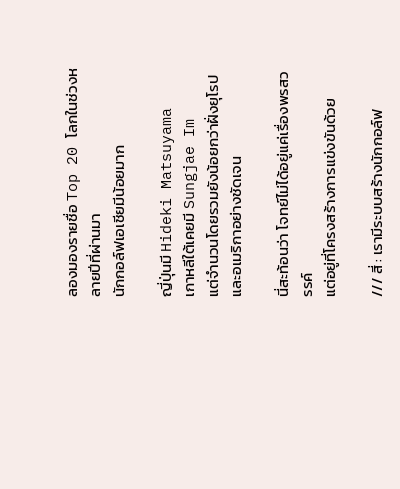ลองมองรายชื่อ Top 20 โลกในช่วงหลายปีที่ผ่านมา
นักกอล์ฟเอเชียมีน้อยมาก

ญี่ปุ่นมี Hideki Matsuyama
เกาหลีใต้เคยมี Sungjae Im
แต่จำนวนโดยรวมยังน้อยกว่าฝั่งยุโรปและอเมริกาอย่างชัดเจน

นี่สะท้อนว่า โจทย์ไม่ได้อยู่แค่เรื่องพรสวรรค์
แต่อยู่ที่โครงสร้างการแข่งขันด้วย

/// สี่ : เรามีระบบสร้างนักกอล์ฟ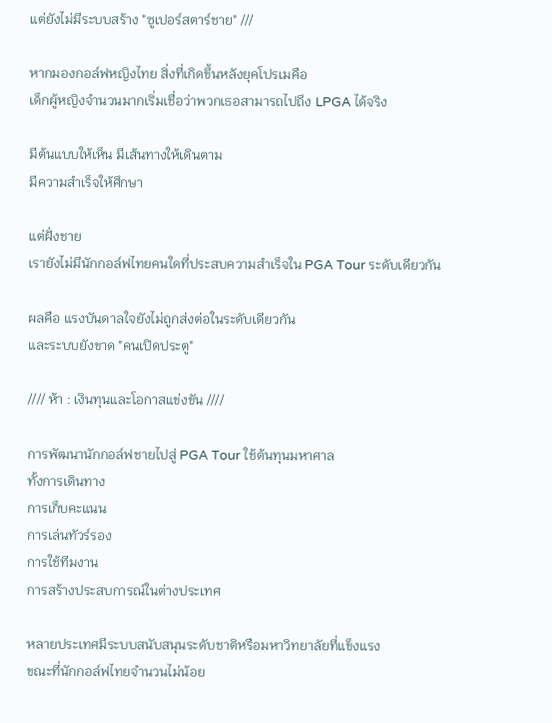แต่ยังไม่มีระบบสร้าง "ซูเปอร์สตาร์ชาย" ///

หากมองกอล์ฟหญิงไทย สิ่งที่เกิดขึ้นหลังยุคโปรเมคือ
เด็กผู้หญิงจำนวนมากเริ่มเชื่อว่าพวกเธอสามารถไปถึง LPGA ได้จริง

มีต้นแบบให้เห็น มีเส้นทางให้เดินตาม
มีความสำเร็จให้ศึกษา

แต่ฝั่งชาย
เรายังไม่มีนักกอล์ฟไทยคนใดที่ประสบความสำเร็จใน PGA Tour ระดับเดียวกัน

ผลคือ แรงบันดาลใจยังไม่ถูกส่งต่อในระดับเดียวกัน
และระบบยังขาด "คนเปิดประตู"

//// ห้า : เงินทุนและโอกาสแข่งขัน ////

การพัฒนานักกอล์ฟชายไปสู่ PGA Tour ใช้ต้นทุนมหาศาล
ทั้งการเดินทาง
การเก็บคะแนน
การเล่นทัวร์รอง
การใช้ทีมงาน
การสร้างประสบการณ์ในต่างประเทศ

หลายประเทศมีระบบสนับสนุนระดับชาติหรือมหาวิทยาลัยที่แข็งแรง
ขณะที่นักกอล์ฟไทยจำนวนไม่น้อย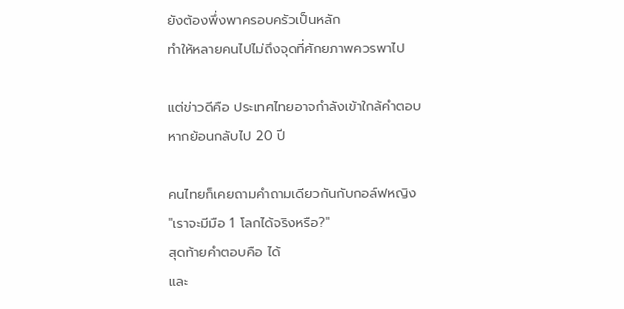ยังต้องพึ่งพาครอบครัวเป็นหลัก
ทำให้หลายคนไปไม่ถึงจุดที่ศักยภาพควรพาไป

แต่ข่าวดีคือ ประเทศไทยอาจกำลังเข้าใกล้คำตอบ
หากย้อนกลับไป 20 ปี

คนไทยก็เคยถามคำถามเดียวกันกับกอล์ฟหญิง
"เราจะมีมือ 1 โลกได้จริงหรือ?"
สุดท้ายคำตอบคือ ได้
และ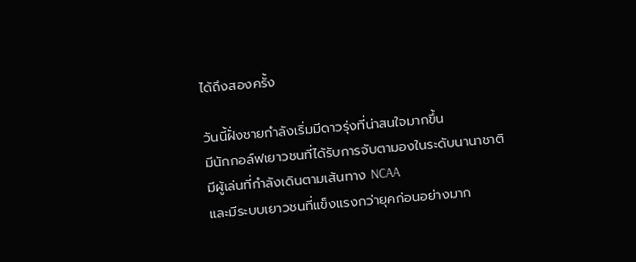ได้ถึงสองครั้ง

วันนี้ฝั่งชายกำลังเริ่มมีดาวรุ่งที่น่าสนใจมากขึ้น
มีนักกอล์ฟเยาวชนที่ได้รับการจับตามองในระดับนานาชาติ
มีผู้เล่นที่กำลังเดินตามเส้นทาง NCAA
และมีระบบเยาวชนที่แข็งแรงกว่ายุคก่อนอย่างมาก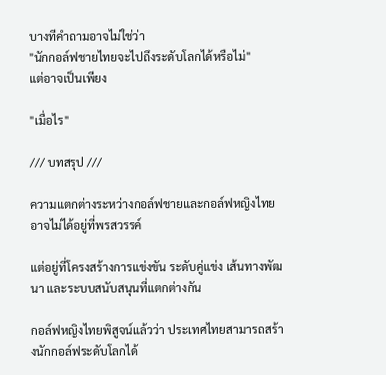บางทีคำถามอาจไม่ใช่ว่า
"นักกอล์ฟชายไทยจะไปถึงระดับโลกได้หรือไม่"
แต่อาจเป็นเพียง

"เมื่อไร"

/// บทสรุป ///

ความแตกต่างระหว่างกอล์ฟชายและกอล์ฟหญิงไทย
อาจไม่ได้อยู่ที่พรสวรรค์

แต่อยู่ที่โครงสร้างการแข่งขัน ระดับคู่แข่ง เส้นทางพัฒนา และระบบสนับสนุนที่แตกต่างกัน

กอล์ฟหญิงไทยพิสูจน์แล้วว่า ประเทศไทยสามารถสร้างนักกอล์ฟระดับโลกได้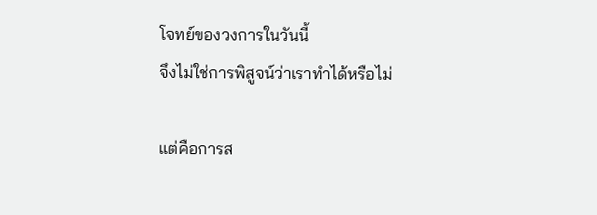โจทย์ของวงการในวันนี้
จึงไม่ใช่การพิสูจน์ว่าเราทำได้หรือไม่

แต่คือการส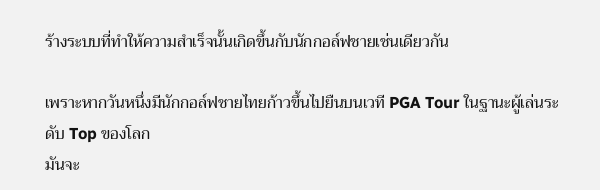ร้างระบบที่ทำให้ความสำเร็จนั้นเกิดขึ้นกับนักกอล์ฟชายเช่นเดียวกัน

เพราะหากวันหนึ่งมีนักกอล์ฟชายไทยก้าวขึ้นไปยืนบนเวที PGA Tour ในฐานะผู้เล่นระดับ Top ของโลก
มันจะ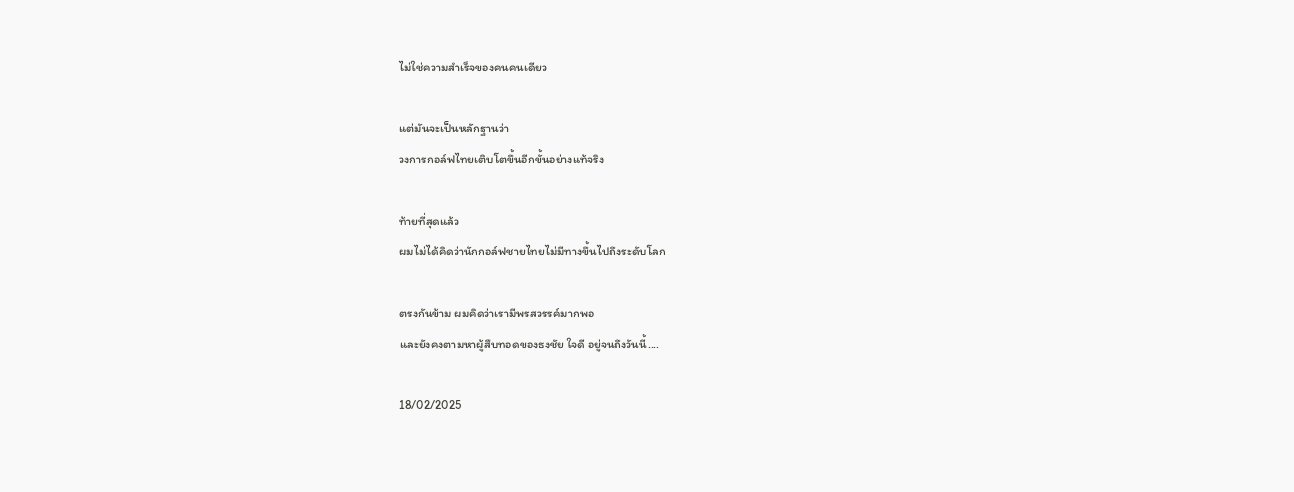ไม่ใช่ความสำเร็จของคนคนเดียว

แต่มันจะเป็นหลักฐานว่า
วงการกอล์ฟไทยเติบโตขึ้นอีกขั้นอย่างแท้จริง

ท้ายที่สุดแล้ว
ผมไม่ได้คิดว่านักกอล์ฟชายไทยไม่มีทางขึ้นไปถึงระดับโลก

ตรงกันข้าม ผมคิดว่าเรามีพรสวรรค์มากพอ
และยังคงตามหาผู้สืบทอดของธงชัย ใจดี อยู่จนถึงวันนี้....

18/02/2025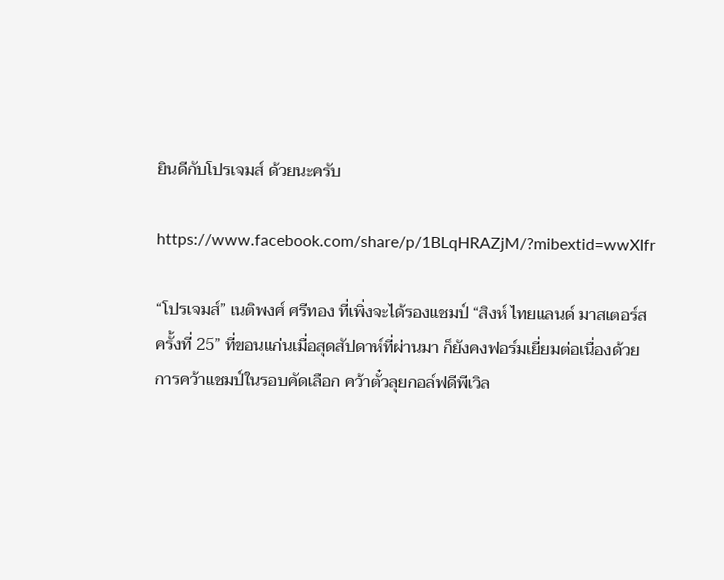ยินดีกับโปรเจมส์ ด้วยนะครับ

https://www.facebook.com/share/p/1BLqHRAZjM/?mibextid=wwXIfr

“โปรเจมส์” เนติพงศ์ ศรีทอง ที่เพิ่งจะได้รองแชมป์ “สิงห์ ไทยแลนด์ มาสเตอร์ส ครั้งที่ 25” ที่ขอนแก่นเมื่อสุดสัปดาห์ที่ผ่านมา ก็ยังคงฟอร์มเยี่ยมต่อเนื่องด้วยการคว้าแชมป์ในรอบคัดเลือก คว้าตั๋วลุยกอล์ฟดีพีเวิล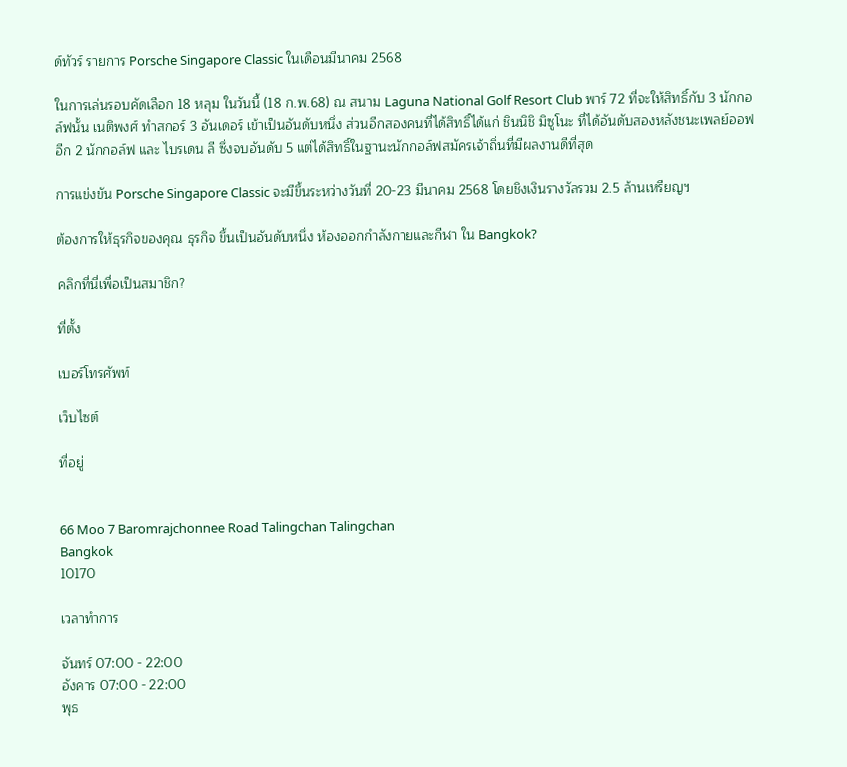ด์ทัวร์ รายการ Porsche Singapore Classic ในเดือนมีนาคม 2568

ในการเล่นรอบคัดเลือก 18 หลุม ในวันนี้ (18 ก.พ.68) ณ สนาม Laguna National Golf Resort Club พาร์ 72 ที่จะให้สิทธิ์กับ 3 นักกอล์ฟนั้น เนติพงศ์ ทำสกอร์ 3 อันเดอร์ เข้าเป็นอันดับหนึ่ง ส่วนอีกสองคนที่ได้สิทธิ์ได้แก่ ชินนิชิ มิซูโนะ ที่ได้อันดับสองหลังชนะเพลย์ออฟอีก 2 นักกอล์ฟ และ ไบรเดน ลี ซึ่งจบอันดับ 5 แต่ได้สิทธิ์ในฐานะนักกอล์ฟสมัครเจ้าถิ่นที่มีผลงานดีที่สุด

การแข่งขัน Porsche Singapore Classic จะมีขึ้นระหว่างวันที่ 20-23 มีนาคม 2568 โดยชิงเงินรางวัลรวม 2.5 ล้านเหรียญฯ

ต้องการให้ธุรกิจของคุณ ธุรกิจ ขึ้นเป็นอันดับหนึ่ง ห้องออกกำลังกายและกีฬา ใน Bangkok?

คลิกที่นี่เพื่อเป็นสมาชิก?

ที่ตั้ง

เบอร์โทรศัพท์

เว็บไซต์

ที่อยู่


66 Moo 7 Baromrajchonnee Road Talingchan Talingchan
Bangkok
10170

เวลาทำการ

จันทร์ 07:00 - 22:00
อังคาร 07:00 - 22:00
พุธ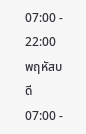07:00 - 22:00
พฤหัสบดี 07:00 -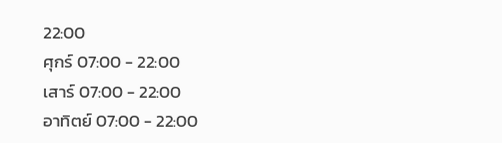22:00
ศุกร์ 07:00 - 22:00
เสาร์ 07:00 - 22:00
อาทิตย์ 07:00 - 22:00